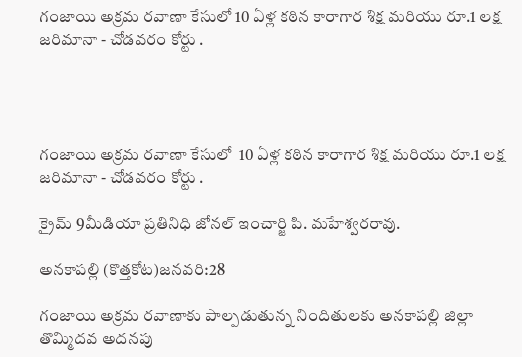గంజాయి అక్రమ రవాణా కేసులో 10 ఏళ్ల కఠిన కారాగార శిక్ష మరియు రూ.1 లక్ష జరిమానా - చోడవరం కోర్టు .




గంజాయి అక్రమ రవాణా కేసులో  10 ఏళ్ల కఠిన కారాగార శిక్ష మరియు రూ.1 లక్ష జరిమానా - చోడవరం కోర్టు .

క్రైమ్ 9మీడియా ప్రతినిధి జోనల్ ఇంచార్జి పి. మహేశ్వరరావు.

అనకాపల్లి (కొత్తకోట)జనవరి:28

గంజాయి అక్రమ రవాణాకు పాల్పడుతున్న నిందితులకు అనకాపల్లి జిల్లా తొమ్మిదవ అదనపు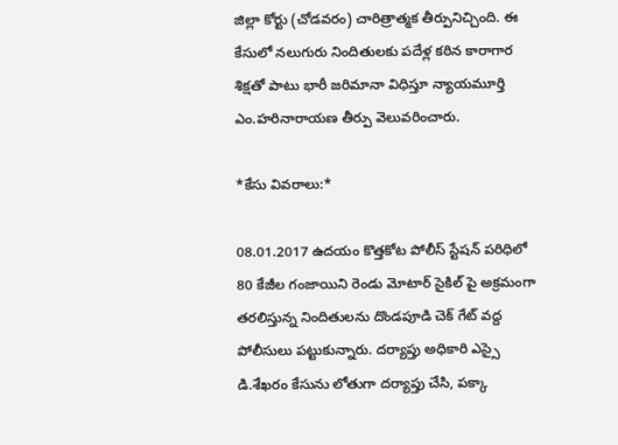జిల్లా కోర్టు (చోడవరం) చారిత్రాత్మక తీర్పునిచ్చింది. ఈ కేసులో నలుగురు నిందితులకు పదేళ్ల కఠిన కారాగార శిక్షతో పాటు భారీ జరిమానా విధిస్తూ న్యాయమూర్తి ఎం.హరినారాయణ తీర్పు వెలువరించారు.

*కేసు వివరాలు:*

08.01.2017 ఉదయం కొత్తకోట పోలీస్ స్టేషన్ పరిధిలో 80 కేజీల గంజాయిని రెండు మోటార్ సైకిల్ పై అక్రమంగా తరలిస్తున్న నిందితులను దొండపూడి చెక్ గేట్ వద్ద పోలీసులు పట్టుకున్నారు. దర్యాప్తు అధికారి ఎస్సై డి.శేఖరం కేసును లోతుగా దర్యాప్తు చేసి, పక్కా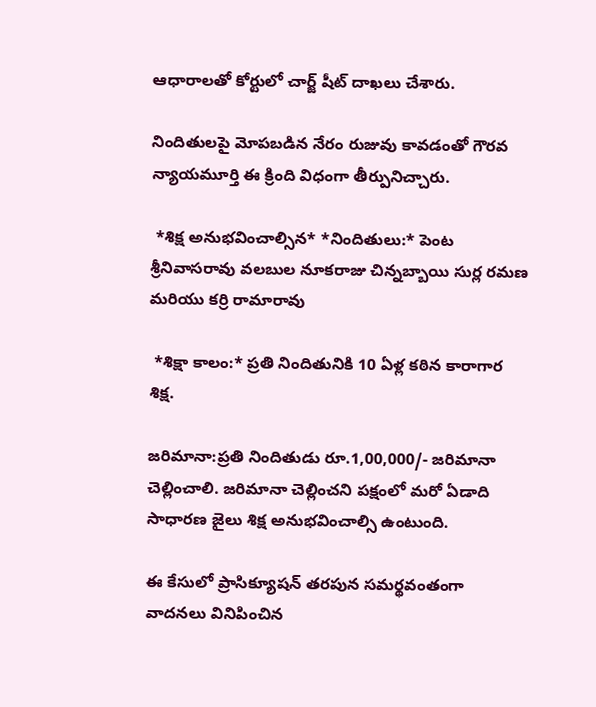ఆధారాలతో కోర్టులో చార్జ్ షీట్ దాఖలు చేశారు.

నిందితులపై మోపబడిన నేరం రుజువు కావడంతో గౌరవ న్యాయమూర్తి ఈ క్రింది విధంగా తీర్పునిచ్చారు.

 *శిక్ష అనుభవించాల్సిన* *నిందితులు:* పెంట శ్రీనివాసరావు వలబుల నూకరాజు చిన్నబ్బాయి సుర్ల రమణ మరియు కర్రి రామారావు

 *శిక్షా కాలం:* ప్రతి నిందితునికి 10 ఏళ్ల కఠిన కారాగార శిక్ష.

జరిమానా:ప్రతి నిందితుడు రూ.1,00,000/- జరిమానా చెల్లించాలి. జరిమానా చెల్లించని పక్షంలో మరో ఏడాది సాధారణ జైలు శిక్ష అనుభవించాల్సి ఉంటుంది.

ఈ కేసులో ప్రాసిక్యూషన్ తరపున సమర్థవంతంగా వాదనలు వినిపించిన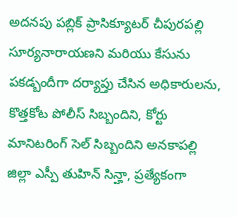అదనపు పబ్లిక్ ప్రాసిక్యూటర్ చీపురపల్లి సూర్యనారాయణని మరియు కేసును పకడ్బందీగా దర్యాప్తు చేసిన అధికారులను, కొత్తకోట పోలీస్ సిబ్బందిని, కోర్టు మానిటరింగ్ సెల్ సిబ్బందిని అనకాపల్లి జిల్లా ఎస్పీ తుహిన్ సిన్హా, ప్రత్యేకంగా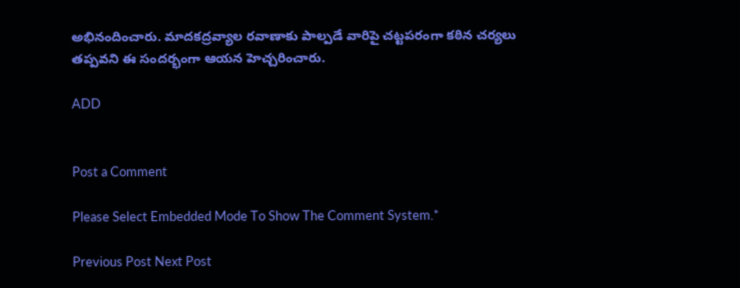అభినందించారు. మాదకద్రవ్యాల రవాణాకు పాల్పడే వారిపై చట్టపరంగా కఠిన చర్యలు తప్పవని ఈ సందర్భంగా ఆయన హెచ్చరించారు.

ADD


Post a Comment

Please Select Embedded Mode To Show The Comment System.*

Previous Post Next Post